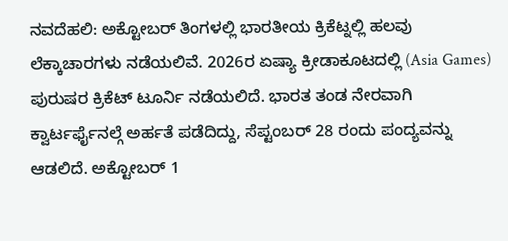ನವದೆಹಲಿ: ಅಕ್ಟೋಬರ್ ತಿಂಗಳಲ್ಲಿ ಭಾರತೀಯ ಕ್ರಿಕೆಟ್ನಲ್ಲಿ ಹಲವು ಲೆಕ್ಕಾಚಾರಗಳು ನಡೆಯಲಿವೆ. 2026ರ ಏಷ್ಯಾ ಕ್ರೀಡಾಕೂಟದಲ್ಲಿ (Asia Games) ಪುರುಷರ ಕ್ರಿಕೆಟ್ ಟೂರ್ನಿ ನಡೆಯಲಿದೆ. ಭಾರತ ತಂಡ ನೇರವಾಗಿ ಕ್ವಾರ್ಟರ್ಫೈನಲ್ಗೆ ಅರ್ಹತೆ ಪಡೆದಿದ್ದು, ಸೆಪ್ಟಂಬರ್ 28 ರಂದು ಪಂದ್ಯವನ್ನು ಆಡಲಿದೆ. ಅಕ್ಟೋಬರ್ 1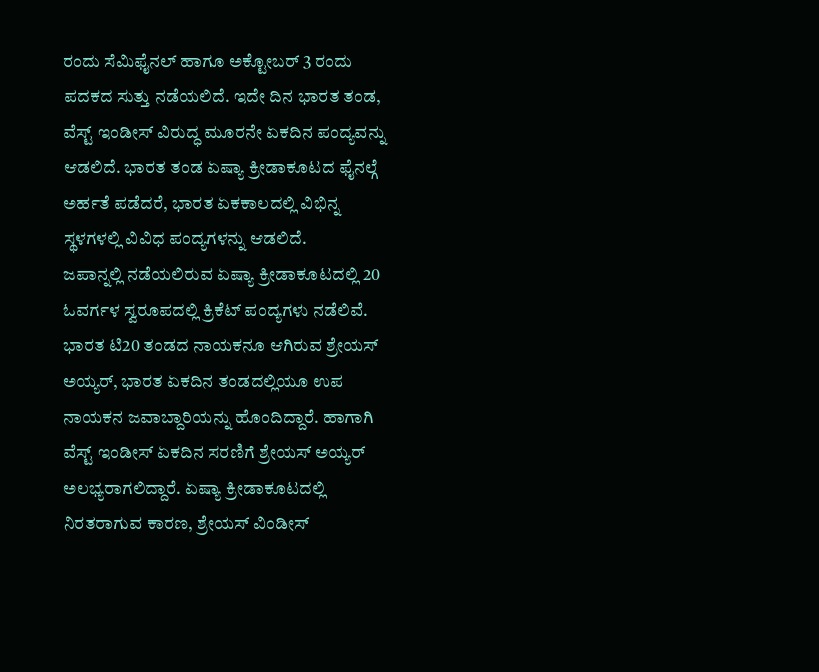ರಂದು ಸೆಮಿಫೈನಲ್ ಹಾಗೂ ಅಕ್ಟೋಬರ್ 3 ರಂದು ಪದಕದ ಸುತ್ತು ನಡೆಯಲಿದೆ. ಇದೇ ದಿನ ಭಾರತ ತಂಡ, ವೆಸ್ಟ್ ಇಂಡೀಸ್ ವಿರುದ್ಧ ಮೂರನೇ ಏಕದಿನ ಪಂದ್ಯವನ್ನು ಆಡಲಿದೆ. ಭಾರತ ತಂಡ ಏಷ್ಯಾ ಕ್ರೀಡಾಕೂಟದ ಫೈನಲ್ಗೆ ಅರ್ಹತೆ ಪಡೆದರೆ, ಭಾರತ ಏಕಕಾಲದಲ್ಲಿ ವಿಭಿನ್ನ ಸ್ಥಳಗಳಲ್ಲಿ ವಿವಿಧ ಪಂದ್ಯಗಳನ್ನು ಆಡಲಿದೆ.
ಜಪಾನ್ನಲ್ಲಿ ನಡೆಯಲಿರುವ ಏಷ್ಯಾ ಕ್ರೀಡಾಕೂಟದಲ್ಲಿ 20 ಓವರ್ಗಳ ಸ್ವರೂಪದಲ್ಲಿ ಕ್ರಿಕೆಟ್ ಪಂದ್ಯಗಳು ನಡೆಲಿವೆ. ಭಾರತ ಟಿ20 ತಂಡದ ನಾಯಕನೂ ಆಗಿರುವ ಶ್ರೇಯಸ್ ಅಯ್ಯರ್, ಭಾರತ ಏಕದಿನ ತಂಡದಲ್ಲಿಯೂ ಉಪ ನಾಯಕನ ಜವಾಬ್ದಾರಿಯನ್ನು ಹೊಂದಿದ್ದಾರೆ. ಹಾಗಾಗಿ ವೆಸ್ಟ್ ಇಂಡೀಸ್ ಏಕದಿನ ಸರಣಿಗೆ ಶ್ರೇಯಸ್ ಅಯ್ಯರ್ ಅಲಭ್ಯರಾಗಲಿದ್ದಾರೆ. ಏಷ್ಯಾ ಕ್ರೀಡಾಕೂಟದಲ್ಲಿ ನಿರತರಾಗುವ ಕಾರಣ, ಶ್ರೇಯಸ್ ವಿಂಡೀಸ್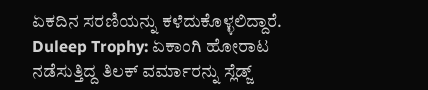ಏಕದಿನ ಸರಣಿಯನ್ನು ಕಳೆದುಕೊಳ್ಳಲಿದ್ದಾರೆ.
Duleep Trophy: ಏಕಾಂಗಿ ಹೋರಾಟ ನಡೆಸುತ್ತಿದ್ದ ತಿಲಕ್ ವರ್ಮಾರನ್ನು ಸ್ಲೆಡ್ಜ್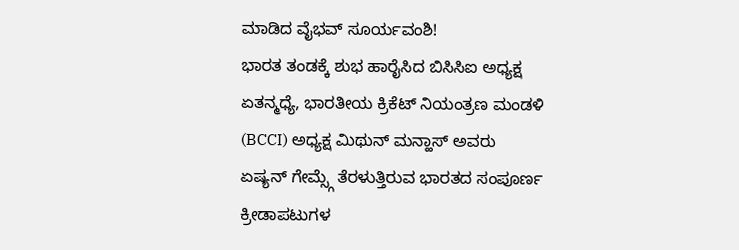ಮಾಡಿದ ವೈಭವ್ ಸೂರ್ಯವಂಶಿ!
ಭಾರತ ತಂಡಕ್ಕೆ ಶುಭ ಹಾರೈಸಿದ ಬಿಸಿಸಿಐ ಅಧ್ಯಕ್ಷ
ಏತನ್ಮಧ್ಯೆ, ಭಾರತೀಯ ಕ್ರಿಕೆಟ್ ನಿಯಂತ್ರಣ ಮಂಡಳಿ (BCCI) ಅಧ್ಯಕ್ಷ ಮಿಥುನ್ ಮನ್ಹಾಸ್ ಅವರು ಏಷ್ಯನ್ ಗೇಮ್ಸ್ಗೆ ತೆರಳುತ್ತಿರುವ ಭಾರತದ ಸಂಪೂರ್ಣ ಕ್ರೀಡಾಪಟುಗಳ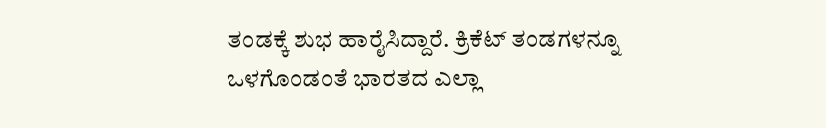ತಂಡಕ್ಕೆ ಶುಭ ಹಾರೈಸಿದ್ದಾರೆ. ಕ್ರಿಕೆಟ್ ತಂಡಗಳನ್ನೂ ಒಳಗೊಂಡಂತೆ ಭಾರತದ ಎಲ್ಲಾ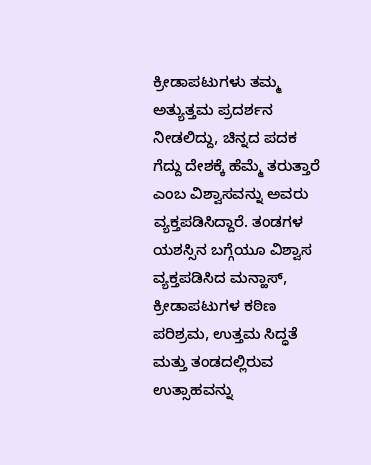ಕ್ರೀಡಾಪಟುಗಳು ತಮ್ಮ ಅತ್ಯುತ್ತಮ ಪ್ರದರ್ಶನ ನೀಡಲಿದ್ದು, ಚಿನ್ನದ ಪದಕ ಗೆದ್ದು ದೇಶಕ್ಕೆ ಹೆಮ್ಮೆ ತರುತ್ತಾರೆ ಎಂಬ ವಿಶ್ವಾಸವನ್ನು ಅವರು ವ್ಯಕ್ತಪಡಿಸಿದ್ದಾರೆ. ತಂಡಗಳ ಯಶಸ್ಸಿನ ಬಗ್ಗೆಯೂ ವಿಶ್ವಾಸ ವ್ಯಕ್ತಪಡಿಸಿದ ಮನ್ಹಾಸ್, ಕ್ರೀಡಾಪಟುಗಳ ಕಠಿಣ ಪರಿಶ್ರಮ, ಉತ್ತಮ ಸಿದ್ಧತೆ ಮತ್ತು ತಂಡದಲ್ಲಿರುವ ಉತ್ಸಾಹವನ್ನು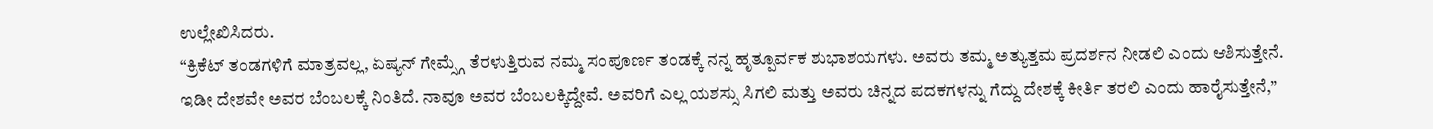ಉಲ್ಲೇಖಿಸಿದರು.
“ಕ್ರಿಕೆಟ್ ತಂಡಗಳಿಗೆ ಮಾತ್ರವಲ್ಲ, ಏಷ್ಯನ್ ಗೇಮ್ಸ್ಗೆ ತೆರಳುತ್ತಿರುವ ನಮ್ಮ ಸಂಪೂರ್ಣ ತಂಡಕ್ಕೆ ನನ್ನ ಹೃತ್ಪೂರ್ವಕ ಶುಭಾಶಯಗಳು. ಅವರು ತಮ್ಮ ಅತ್ಯುತ್ತಮ ಪ್ರದರ್ಶನ ನೀಡಲಿ ಎಂದು ಆಶಿಸುತ್ತೇನೆ. ಇಡೀ ದೇಶವೇ ಅವರ ಬೆಂಬಲಕ್ಕೆ ನಿಂತಿದೆ. ನಾವೂ ಅವರ ಬೆಂಬಲಕ್ಕಿದ್ದೇವೆ. ಅವರಿಗೆ ಎಲ್ಲ ಯಶಸ್ಸು ಸಿಗಲಿ ಮತ್ತು ಅವರು ಚಿನ್ನದ ಪದಕಗಳನ್ನು ಗೆದ್ದು ದೇಶಕ್ಕೆ ಕೀರ್ತಿ ತರಲಿ ಎಂದು ಹಾರೈಸುತ್ತೇನೆ,”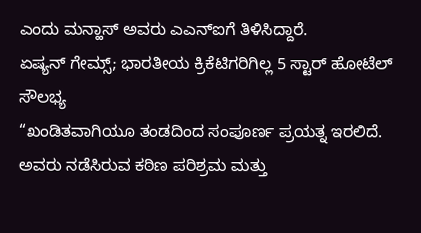ಎಂದು ಮನ್ಹಾಸ್ ಅವರು ಎಎನ್ಐಗೆ ತಿಳಿಸಿದ್ದಾರೆ.
ಏಷ್ಯನ್ ಗೇಮ್ಸ್; ಭಾರತೀಯ ಕ್ರಿಕೆಟಿಗರಿಗಿಲ್ಲ 5 ಸ್ಟಾರ್ ಹೋಟೆಲ್ ಸೌಲಭ್ಯ
“ಖಂಡಿತವಾಗಿಯೂ ತಂಡದಿಂದ ಸಂಪೂರ್ಣ ಪ್ರಯತ್ನ ಇರಲಿದೆ. ಅವರು ನಡೆಸಿರುವ ಕಠಿಣ ಪರಿಶ್ರಮ ಮತ್ತು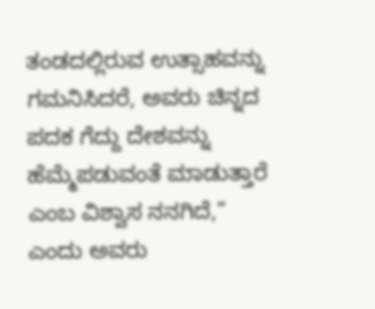ತಂಡದಲ್ಲಿರುವ ಉತ್ಸಾಹವನ್ನು ಗಮನಿಸಿದರೆ, ಅವರು ಚಿನ್ನದ ಪದಕ ಗೆದ್ದು ದೇಶವನ್ನು ಹೆಮ್ಮೆಪಡುವಂತೆ ಮಾಡುತ್ತಾರೆ ಎಂಬ ವಿಶ್ವಾಸ ನನಗಿದೆ,” ಎಂದು ಅವರು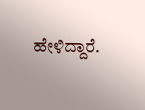ಹೇಳಿದ್ದಾರೆ.